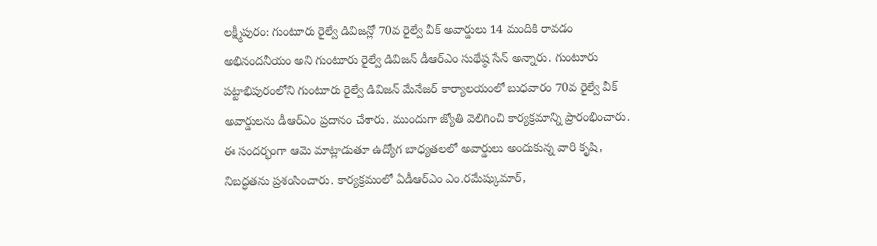లక్ష్మీపురం: గుంటూరు రైల్వే డివిజన్లో 70వ రైల్వే వీక్ అవార్డులు 14 మందికి రావడం అభినందనీయం అని గుంటూరు రైల్వే డివిజన్ డీఆర్ఎం సుథేష్ఠ సేన్ అన్నారు. గుంటూరు పట్టాభిపురంలోని గుంటూరు రైల్వే డివిజన్ మేనేజర్ కార్యాలయంలో బుధవారం 70వ రైల్వే వీక్ అవార్డులను డీఆర్ఎం ప్రదానం చేశారు. ముందుగా జ్యోతి వెలిగించి కార్యక్రమాన్ని ప్రారంభించారు. ఈ సందర్భంగా ఆమె మాట్లాడుతూ ఉద్యోగ బాధ్యతలలో అవార్డులు అందుకున్న వారి కృషి, నిబద్ధతను ప్రశంసించారు. కార్యక్రమంలో ఏడీఆర్ఎం ఎం.రమేష్కుమార్,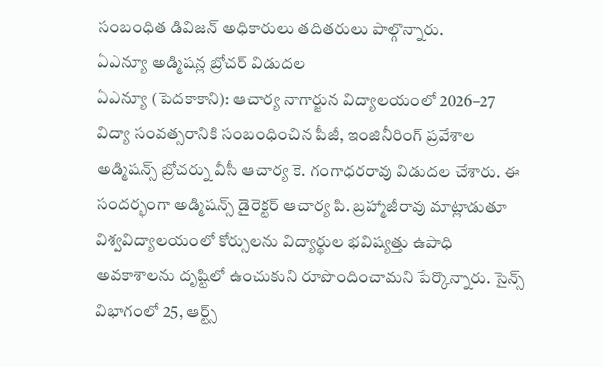సంబంధిత డివిజన్ అధికారులు తదితరులు పాల్గొన్నారు.
ఏఎన్యూ అడ్మిషన్ల బ్రోచర్ విడుదల
ఏఎన్యూ (పెదకాకాని): ఆచార్య నాగార్జున విద్యాలయంలో 2026–27 విద్యా సంవత్సరానికి సంబంధించిన పీజీ, ఇంజినీరింగ్ ప్రవేశాల అడ్మిషన్స్ బ్రోచర్ను వీసీ ఆచార్య కె. గంగాధరరావు విడుదల చేశారు. ఈ సందర్భంగా అడ్మిషన్స్ డైరెక్టర్ ఆచార్య పి. బ్రహ్మాజీరావు మాట్లాడుతూ విశ్వవిద్యాలయంలో కోర్సులను విద్యార్థుల భవిష్యత్తు ఉపాధి అవకాశాలను దృష్టిలో ఉంచుకుని రూపొందించామని పేర్కొన్నారు. సైన్స్ విభాగంలో 25, ఆర్ట్స్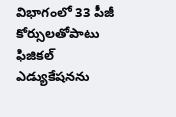విభాగంలో 33 పీజీ కోర్సులతోపాటు ఫిజికల్ ఎడ్యుకేషనను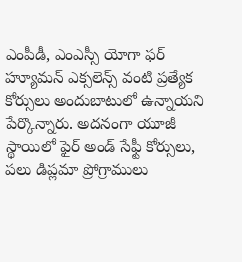ఎంపీడీ, ఎంఎస్సీ యోగా ఫర్ హ్యూమన్ ఎక్సలెన్స్ వంటి ప్రత్యేక కోర్సులు అందుబాటులో ఉన్నాయని పేర్కొన్నారు. అదనంగా యూజీ స్థాయిలో ఫైర్ అండ్ సేఫ్టీ కోర్సులు, పలు డిప్లమా ప్రోగ్రాములు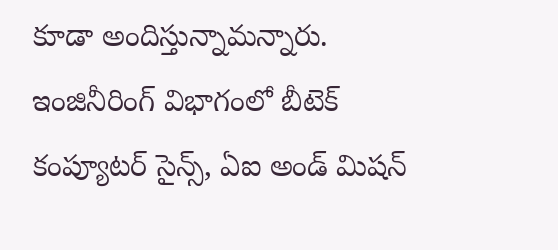కూడా అందిస్తున్నామన్నారు. ఇంజినీరింగ్ విభాగంలో బీటెక్ కంప్యూటర్ సైన్స్, ఏఐ అండ్ మిషన్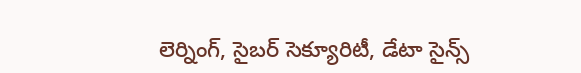లెర్నింగ్, సైబర్ సెక్యూరిటీ, డేటా సైన్స్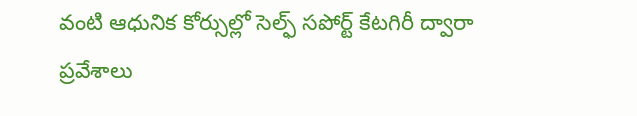వంటి ఆధునిక కోర్సుల్లో సెల్ఫ్ సపోర్ట్ కేటగిరీ ద్వారా ప్రవేశాలు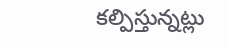కల్పిస్తున్నట్లు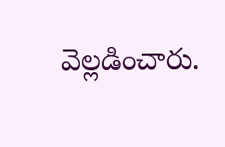వెల్లడించారు.